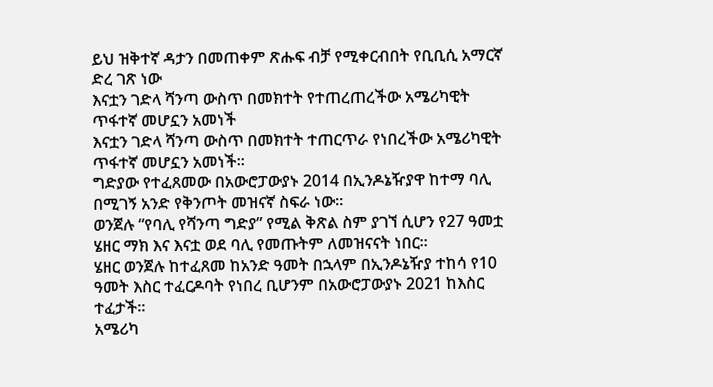ይህ ዝቅተኛ ዳታን በመጠቀም ጽሑፍ ብቻ የሚቀርብበት የቢቢሲ አማርኛ ድረ ገጽ ነው
እናቷን ገድላ ሻንጣ ውስጥ በመክተት የተጠረጠረችው አሜሪካዊት ጥፋተኛ መሆኗን አመነች
እናቷን ገድላ ሻንጣ ውስጥ በመክተት ተጠርጥራ የነበረችው አሜሪካዊት ጥፋተኛ መሆኗን አመነች።
ግድያው የተፈጸመው በአውሮፓውያኑ 2014 በኢንዶኔዥያዋ ከተማ ባሊ በሚገኝ አንድ የቅንጦት መዝናኛ ስፍራ ነው።
ወንጀሉ “የባሊ የሻንጣ ግድያ” የሚል ቅጽል ስም ያገኘ ሲሆን የ27 ዓመቷ ሄዘር ማክ እና እናቷ ወደ ባሊ የመጡትም ለመዝናናት ነበር።
ሄዘር ወንጀሉ ከተፈጸመ ከአንድ ዓመት በኋላም በኢንዶኔዥያ ተከሳ የ10 ዓመት እስር ተፈርዶባት የነበረ ቢሆንም በአውሮፓውያኑ 2021 ከእስር ተፈታች።
አሜሪካ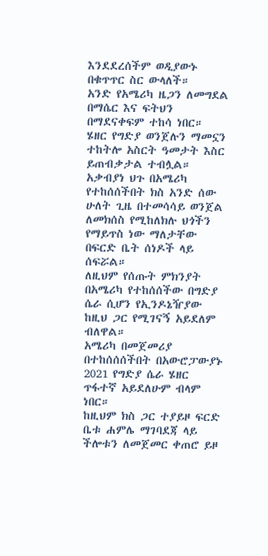እንደደረሰችም ወዲያውኑ በቁጥጥር ስር ውላለች።
አንድ የአሜሪካ ዜጋን ለመግደል በማሴር እና ፍትህን በማደናቀፍም ተከሳ ነበር።
ሄዘር የግድያ ወንጀሉን ማመኗን ተከትሎ አስርት ዓመታት እስር ይጠብቃታል ተብሏል።
አቃብያነ ህጉ በአሜሪካ የተከሰሰችበት ክስ አንድ ሰው ሁለት ጊዜ በተመሳሳይ ወንጀል ለመክሰስ የሚከለክሉ ህጎችን የማይጥስ ነው ማለታቸው በፍርድ ቤት ሰነዶች ላይ ሰፍሯል።
ለዚህም የሰጡት ምክንያት በአሜሪካ የተከሰሰችው በግድያ ሴራ ሲሆን የኢንዶኔዥያው ከዚህ ጋር የሚገናኝ አይደለም ብለዋል።
አሜሪካ በመጀመሪያ በተከሰሰሰችበት በአውሮፓውያኑ 2021 የግድያ ሴራ ሄዘር ጥፋተኛ አይደለሁም ብላም ነበር።
ከዚህም ክስ ጋር ተያይዞ ፍርድ ቤቱ ሐምሌ ማገባደጃ ላይ ችሎቱን ለመጀመር ቀጠሮ ይዞ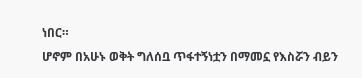ነበር።
ሆኖም በአሁኑ ወቅት ግለሰቧ ጥፋተኝነቷን በማመኗ የእስሯን ብይን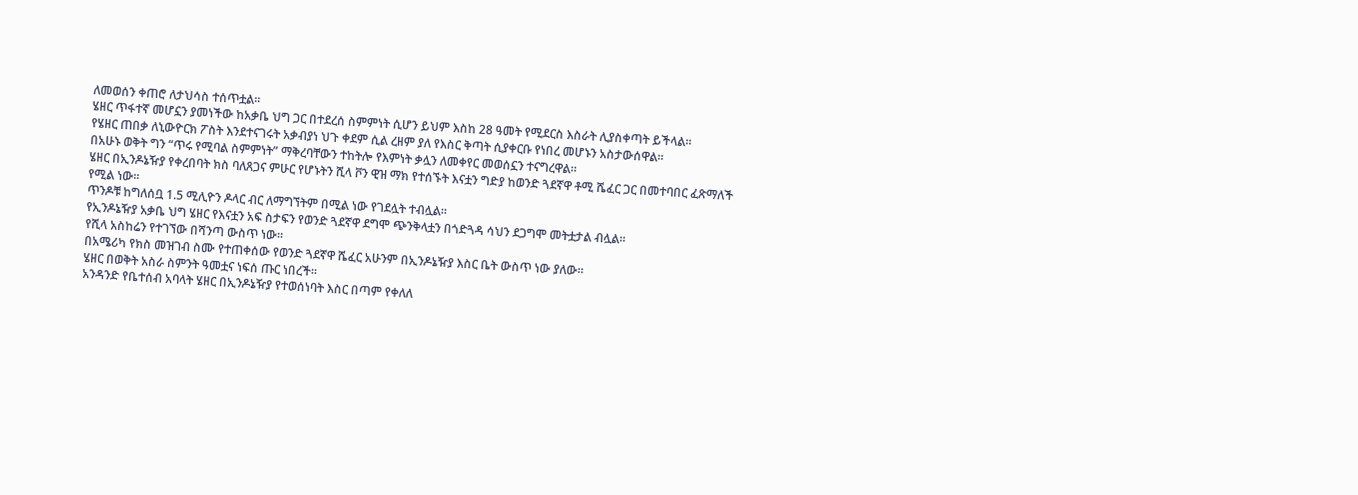ለመወሰን ቀጠሮ ለታህሳስ ተሰጥቷል።
ሄዘር ጥፋተኛ መሆኗን ያመነችው ከአቃቤ ህግ ጋር በተደረሰ ስምምነት ሲሆን ይህም እስከ 28 ዓመት የሚደርስ እስራት ሊያስቀጣት ይችላል።
የሄዘር ጠበቃ ለኒውዮርክ ፖስት እንደተናገሩት አቃብያነ ህጉ ቀደም ሲል ረዘም ያለ የእስር ቅጣት ሲያቀርቡ የነበረ መሆኑን አስታውሰዋል።
በአሁኑ ወቅት ግን “ጥሩ የሚባል ስምምነት” ማቅረባቸውን ተከትሎ የእምነት ቃሏን ለመቀየር መወሰኗን ተናግረዋል።
ሄዘር በኢንዶኔዥያ የቀረበባት ክስ ባለጸጋና ምሁር የሆኑትን ሺላ ቮን ዊዝ ማክ የተሰኙት እናቷን ግድያ ከወንድ ጓደኛዋ ቶሚ ሼፈር ጋር በመተባበር ፈጽማለች የሚል ነው።
ጥንዶቹ ከግለሰቧ 1.5 ሚሊዮን ዶላር ብር ለማግኘትም በሚል ነው የገደሏት ተብሏል።
የኢንዶኔዥያ አቃቤ ህግ ሄዘር የእናቷን አፍ ስታፍን የወንድ ጓደኛዋ ደግሞ ጭንቅላቷን በጎድጓዳ ሳህን ደጋግሞ መትቷታል ብሏል።
የሺላ አስከሬን የተገኘው በሻንጣ ውስጥ ነው።
በአሜሪካ የክስ መዝገብ ስሙ የተጠቀሰው የወንድ ጓደኛዋ ሼፈር አሁንም በኢንዶኔዥያ እስር ቤት ውስጥ ነው ያለው።
ሄዘር በወቅት አስራ ስምንት ዓመቷና ነፍሰ ጡር ነበረች።
አንዳንድ የቤተሰብ አባላት ሄዘር በኢንዶኔዥያ የተወሰነባት እስር በጣም የቀለለ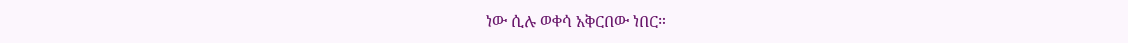ነው ሲሉ ወቀሳ አቅርበው ነበር።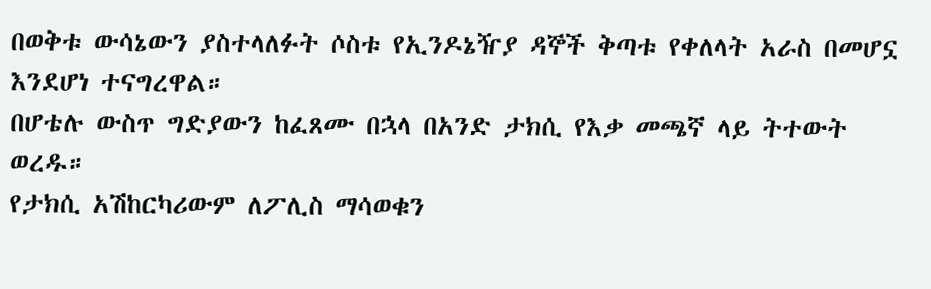በወቅቱ ውሳኔውን ያስተላለፉት ሶስቱ የኢንዶኔዥያ ዳኞች ቅጣቱ የቀለላት አራስ በመሆኗ እንደሆነ ተናግረዋል።
በሆቴሉ ውስጥ ግድያውን ከፈጸሙ በኋላ በአንድ ታክሲ የእቃ መጫኛ ላይ ትተውት ወረዱ።
የታክሲ አሽከርካሪውም ለፖሊስ ማሳወቁን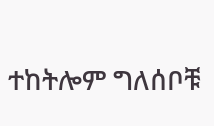ተከትሎም ግለሰቦቹ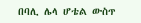በባሊ ሌላ ሆቴል ውስጥ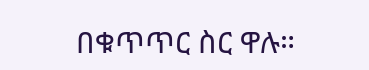በቁጥጥር ስር ዋሉ።